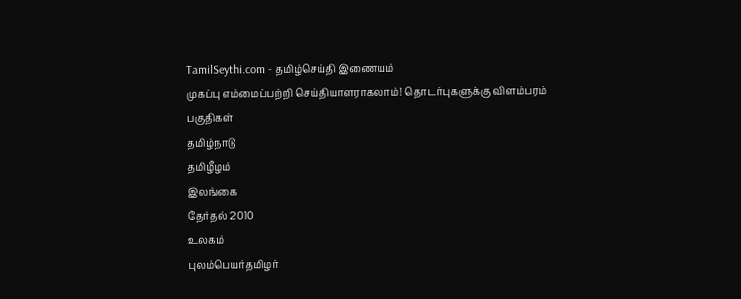TamilSeythi.com - தமிழ்செய்தி இணையம்
முகப்பு எம்மைப்பற்றி செய்தியாளராகலாம்! தொடர்புகளுக்கு விளம்பரம்
பகுதிகள்
தமிழ்நாடு
தமிழீழம்
இலங்கை
தேர்தல் 2010
உலகம்
புலம்பெயர்தமிழர்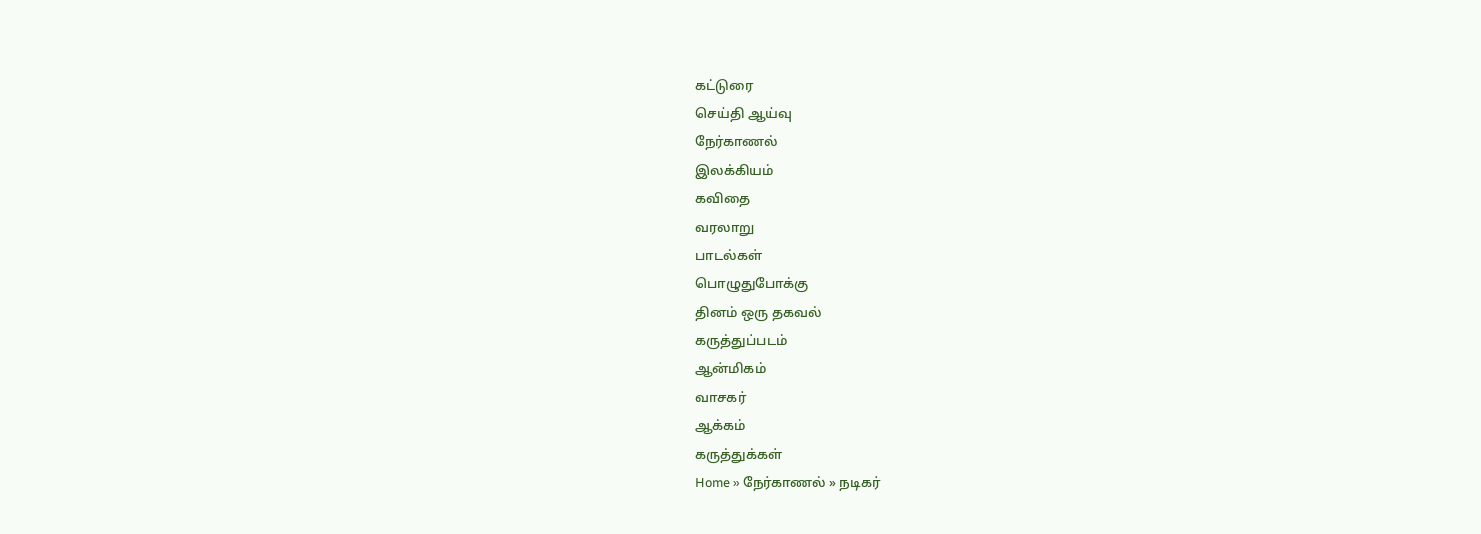கட்டுரை
செய்தி ஆய்வு
நேர்காணல்
இலக்கியம்
கவிதை
வரலாறு
பாடல்கள்
பொழுதுபோக்கு
தினம் ஒரு தகவல்
கருத்துப்படம்
ஆ‌ன்‌மிக‌ம்
வாசகர்
ஆக்கம்
கருத்துக்கள்
Home » நேர்காணல் » நடிகர்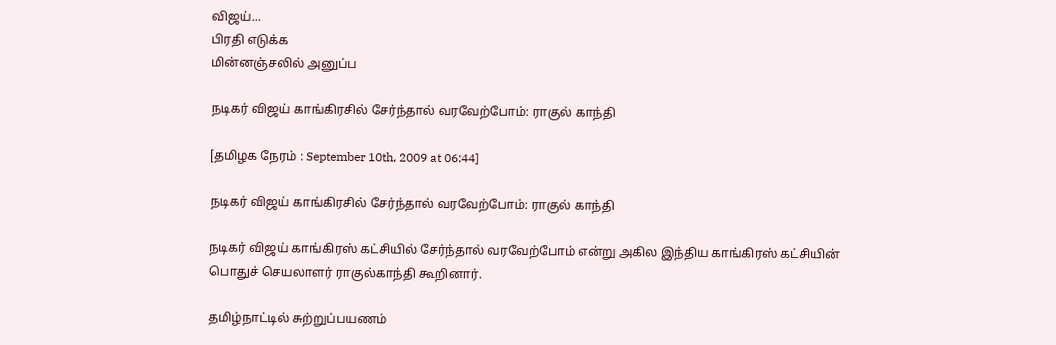விஜய்...
பிரதி எடுக்க
மின்னஞ்சலில் அனுப்ப

நடிகர் விஜய் காங்கிரசில் சேர்ந்தால் வரவேற்போம்: ராகுல் காந்தி

[தமிழக நேரம் : September 10th, 2009 at 06:44]

நடிகர் விஜய் காங்கிரசில் சேர்ந்தால் வரவேற்போம்: ராகுல் காந்தி

நடிகர் விஜய் காங்கிரஸ் கட்சியில் சேர்ந்தால் வரவேற்போம் என்று அகில இந்திய காங்கிரஸ் கட்சியின் பொதுச் செயலாளர் ராகுல்காந்தி கூறினார்.

தமிழ்நாட்டில் சுற்றுப்பயணம்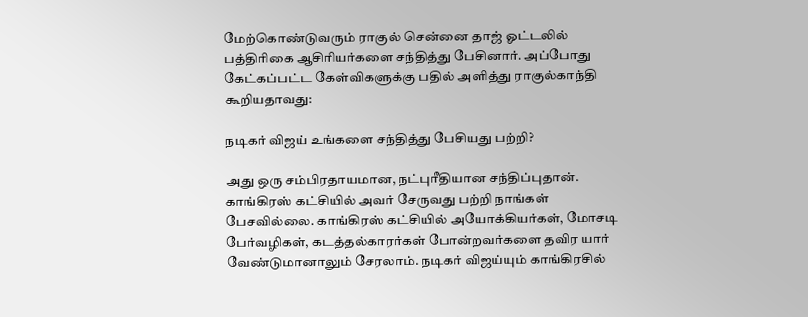மேற்கொண்டுவரும் ராகுல் சென்னை தாஜ் ஓட்டலில் பத்திரிகை ஆசிரியர்களை சந்தித்து பேசினார். அப்போது கேட்கப்பட்ட கேள்விகளுக்கு பதில் அளித்து ராகுல்காந்தி கூறியதாவது:

நடிகர் விஜய் உங்களை சந்தித்து பேசியது பற்றி?

அது ஒரு சம்பிரதாயமான, நட்புரீதியான சந்திப்புதான். காங்கிரஸ் கட்சியில் அவர் சேருவது பற்றி நாங்கள் பேசவில்லை. காங்கிரஸ் கட்சியில் அயோக்கியர்கள், மோசடி பேர்வழிகள், கடத்தல்காரர்கள் போன்றவர்களை தவிர யார் வேண்டுமானாலும் சேரலாம். நடிகர் விஜய்யும் காங்கிரசில்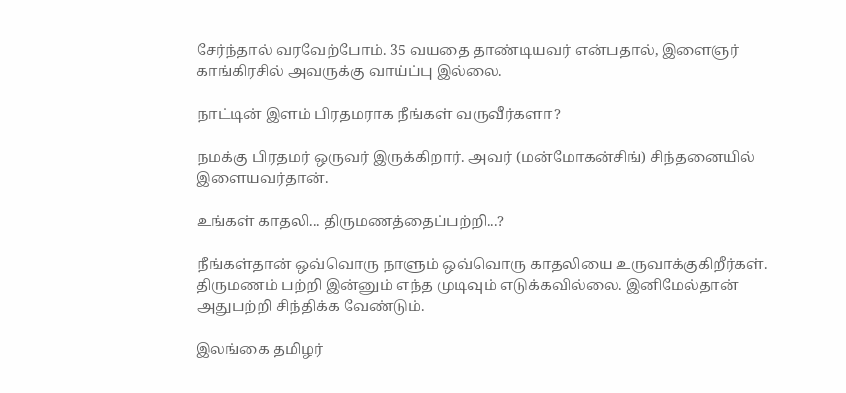சேர்ந்தால் வரவேற்போம். 35 வயதை தாண்டியவர் என்பதால், இளைஞர் காங்கிரசில் அவருக்கு வாய்ப்பு இல்லை.

நாட்டின் இளம் பிரதமராக நீங்கள் வருவீர்களா?

நமக்கு பிரதமர் ஒருவர் இருக்கிறார். அவர் (மன்மோகன்சிங்) சிந்தனையில் இளையவர்தான்.

உங்கள் காதலி... திருமணத்தைப்பற்றி...?

நீங்கள்தான் ஒவ்வொரு நாளும் ஒவ்வொரு காதலியை உருவாக்குகிறீர்கள். திருமணம் பற்றி இன்னும் எந்த முடிவும் எடுக்கவில்லை. இனிமேல்தான் அதுபற்றி சிந்திக்க வேண்டும்.

இலங்கை தமிழர்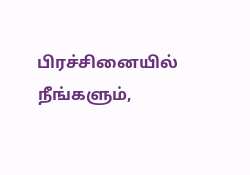பிரச்சினையில் நீங்களும்,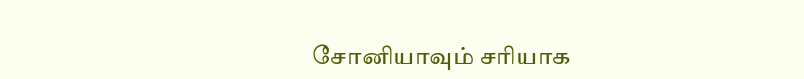சோனியாவும் சரியாக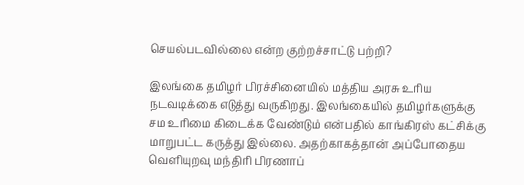செயல்படவில்லை என்ற குற்றச்சாட்டு பற்றி?

இலங்கை தமிழர் பிரச்சினையில் மத்திய அரசு உரிய நடவடிக்கை எடுத்து வருகிறது. இலங்கையில் தமிழர்களுக்கு சம உரிமை கிடைக்க வேண்டும் என்பதில் காங்கிரஸ் கட்சிக்கு மாறுபட்ட கருத்து இல்லை. அதற்காகத்தான் அப்போதைய வெளியுறவு மந்திரி பிரணாப்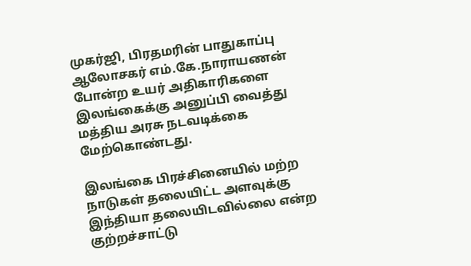முகர்ஜி, பிரதமரின் பாதுகாப்பு ஆலோசகர் எம்.கே.நாராயணன் போன்ற உயர் அதிகாரிகளை இலங்கைக்கு அனுப்பி வைத்து மத்திய அரசு நடவடிக்கை மேற்கொண்டது.

இலங்கை பிரச்சினையில் மற்ற நாடுகள் தலையிட்ட அளவுக்கு இந்தியா தலையிடவில்லை என்ற குற்றச்சாட்டு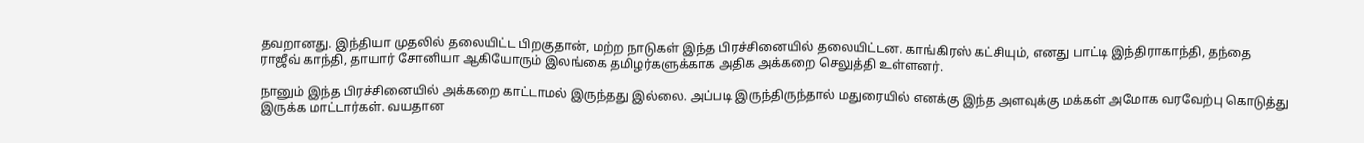தவறானது. இந்தியா முதலில் தலையிட்ட பிறகுதான், மற்ற நாடுகள் இந்த பிரச்சினையில் தலையிட்டன. காங்கிரஸ் கட்சியும், எனது பாட்டி இந்திராகாந்தி, தந்தை ராஜீவ் காந்தி, தாயார் சோனியா ஆகியோரும் இலங்கை தமிழர்களுக்காக அதிக அக்கறை செலுத்தி உள்ளனர்.

நானும் இந்த பிரச்சினையில் அக்கறை காட்டாமல் இருந்தது இல்லை. அப்படி இருந்திருந்தால் மதுரையில் எனக்கு இந்த அளவுக்கு மக்கள் அமோக வரவேற்பு கொடுத்து இருக்க மாட்டார்கள். வயதான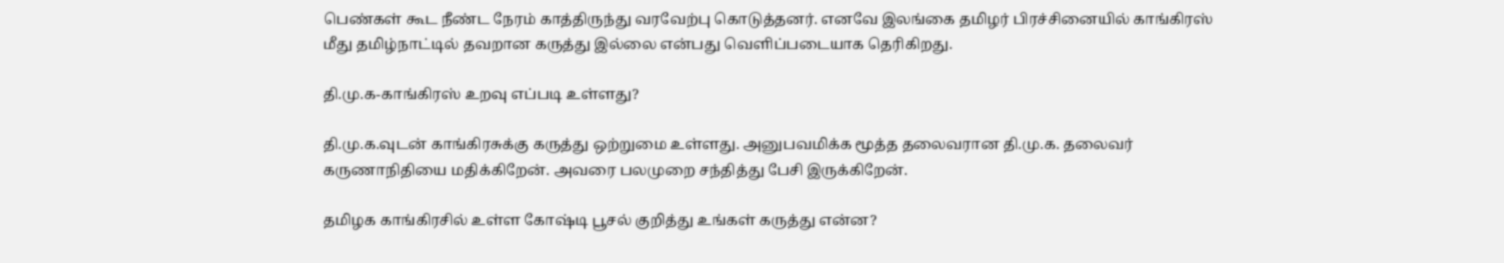பெண்கள் கூட நீண்ட நேரம் காத்திருந்து வரவேற்பு கொடுத்தனர். எனவே இலங்கை தமிழர் பிரச்சினையில் காங்கிரஸ் மீது தமிழ்நாட்டில் தவறான கருத்து இல்லை என்பது வெளிப்படையாக தெரிகிறது.

தி.மு.க-காங்கிரஸ் உறவு எப்படி உள்ளது?

தி.மு.க.வுடன் காங்கிரசுக்கு கருத்து ஒற்றுமை உள்ளது. அனுபவமிக்க மூத்த தலைவரான தி.மு.க. தலைவர் கருணாநிதியை மதிக்கிறேன். அவரை பலமுறை சந்தித்து பேசி இருக்கிறேன்.

தமிழக காங்கிரசில் உள்ள கோஷ்டி பூசல் குறித்து உங்கள் கருத்து என்ன?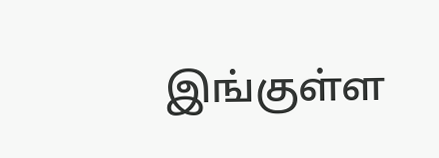இங்குள்ள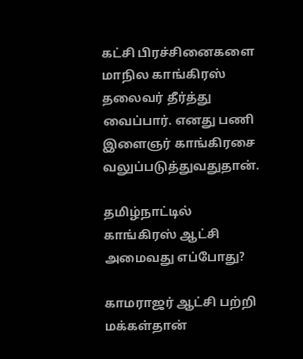கட்சி பிரச்சினைகளை மாநில காங்கிரஸ் தலைவர் தீர்த்து வைப்பார். எனது பணி இளைஞர் காங்கிரசை வலுப்படுத்துவதுதான்.

தமிழ்நாட்டில் காங்கிரஸ் ஆட்சி அமைவது எப்போது?

காமராஜர் ஆட்சி பற்றி மக்கள்தான்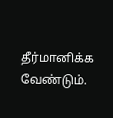தீர்மானிக்க வேண்டும்.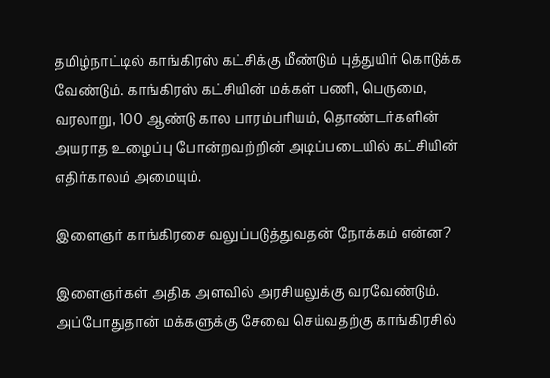தமிழ்நாட்டில் காங்கிரஸ் கட்சிக்கு மீண்டும் புத்துயிர் கொடுக்க வேண்டும். காங்கிரஸ் கட்சியின் மக்கள் பணி, பெருமை, வரலாறு, 100 ஆண்டு கால பாரம்பரியம், தொண்டர்களின் அயராத உழைப்பு போன்றவற்றின் அடிப்படையில் கட்சியின் எதிர்காலம் அமையும்.

இளைஞர் காங்கிரசை வலுப்படுத்துவதன் நோக்கம் என்ன?

இளைஞர்கள் அதிக அளவில் அரசியலுக்கு வரவேண்டும். அப்போதுதான் மக்களுக்கு சேவை செய்வதற்கு காங்கிரசில்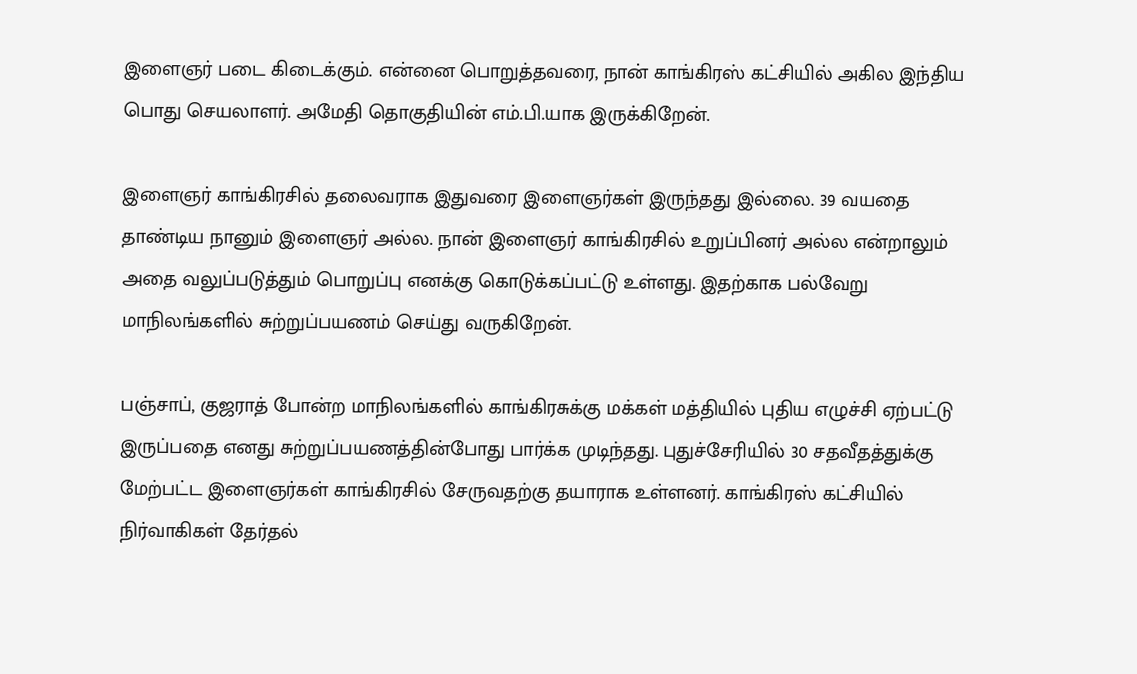இளைஞர் படை கிடைக்கும். என்னை பொறுத்தவரை, நான் காங்கிரஸ் கட்சியில் அகில இந்திய பொது செயலாளர். அமேதி தொகுதியின் எம்.பி.யாக இருக்கிறேன்.

இளைஞர் காங்கிரசில் தலைவராக இதுவரை இளைஞர்கள் இருந்தது இல்லை. 39 வயதை தாண்டிய நானும் இளைஞர் அல்ல. நான் இளைஞர் காங்கிரசில் உறுப்பினர் அல்ல என்றாலும் அதை வலுப்படுத்தும் பொறுப்பு எனக்கு கொடுக்கப்பட்டு உள்ளது. இதற்காக பல்வேறு மாநிலங்களில் சுற்றுப்பயணம் செய்து வருகிறேன்.

பஞ்சாப், குஜராத் போன்ற மாநிலங்களில் காங்கிரசுக்கு மக்கள் மத்தியில் புதிய எழுச்சி ஏற்பட்டு இருப்பதை எனது சுற்றுப்பயணத்தின்போது பார்க்க முடிந்தது. புதுச்சேரியில் 30 சதவீதத்துக்கு மேற்பட்ட இளைஞர்கள் காங்கிரசில் சேருவதற்கு தயாராக உள்ளனர். காங்கிரஸ் கட்சியில் நிர்வாகிகள் தேர்தல்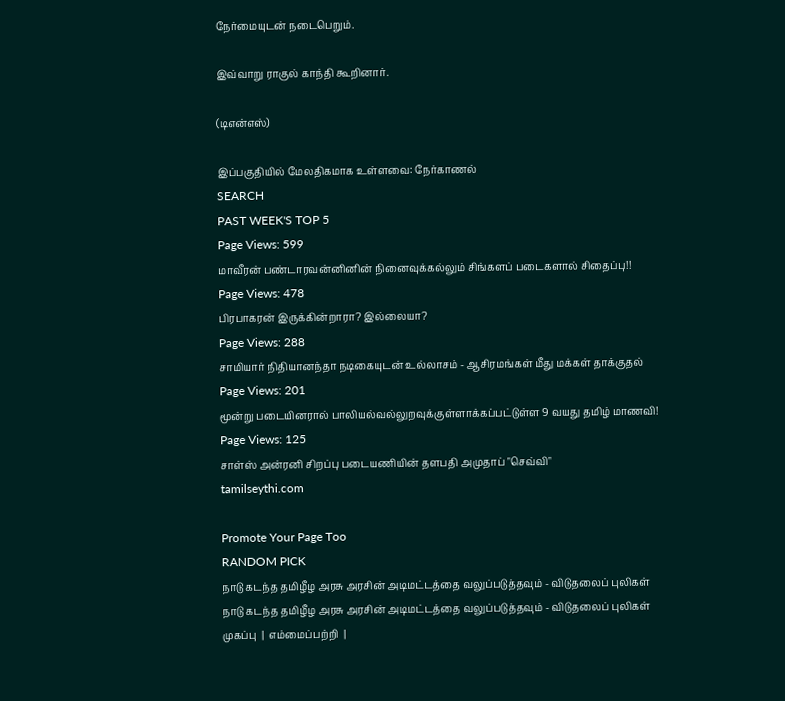நேர்மையுடன் நடைபெறும்.

இவ்வாறு ராகுல் காந்தி கூறினார்.

(டிஎன்எஸ்)

இப்பகுதியில் மேலதிகமாக உள்ளவை: நேர்காணல்
SEARCH
PAST WEEK'S TOP 5
Page Views: 599
மாவீரன் பண்டாரவன்னினின் நினைவுக்கல்லும் சிங்களப் படைகளால் சிதைப்பு!!
Page Views: 478
பிரபாகரன் இருக்கின்றாரா? இல்லையா?
Page Views: 288
சாமியார் நிதியானந்தா நடிகையுடன் உல்லாசம் - ஆசிரமங்கள் மீது மக்கள் தாக்குதல்
Page Views: 201
மூன்று படையினரால் பாலியல்வல்லுறவுக்குள்ளாக்கப்பட்டுள்ள 9 வயது தமிழ் மாணவி!
Page Views: 125
சாள்ஸ் அன்ரனி சிறப்பு படையணியின் தளபதி அமுதாப் "செவ்வி"
tamilseythi.com

Promote Your Page Too
RANDOM PICK
நாடு கடந்த தமிழீழ அரசு அரசின் அடிமட்டத்தை வலுப்படுத்தவும் - விடுதலைப் புலிகள்
நாடு கடந்த தமிழீழ அரசு அரசின் அடிமட்டத்தை வலுப்படுத்தவும் - விடுதலைப் புலிகள்
முகப்பு  |  எம்மைப்பற்றி  |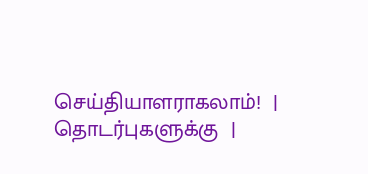செய்தியாளராகலாம்!  |  தொடர்புகளுக்கு  |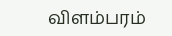விளம்பரம்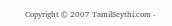Copyright © 2007 TamilSeythi.com -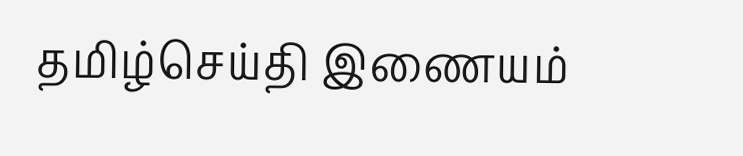தமிழ்செய்தி இணையம்